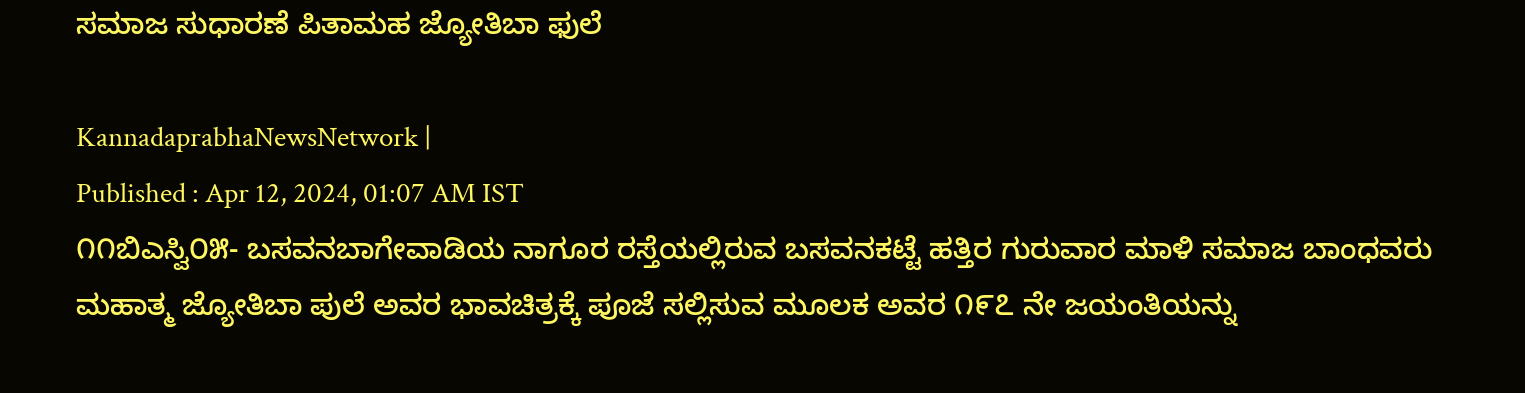ಸಮಾಜ ಸುಧಾರಣೆ ಪಿತಾಮಹ ಜ್ಯೋತಿಬಾ ಫುಲೆ

KannadaprabhaNewsNetwork |
Published : Apr 12, 2024, 01:07 AM IST
೧೧ಬಿಎಸ್ವಿ೦೫- ಬಸವನಬಾಗೇವಾಡಿಯ ನಾಗೂರ ರಸ್ತೆಯಲ್ಲಿರುವ ಬಸವನಕಟ್ಟೆ ಹತ್ತಿರ ಗುರುವಾರ ಮಾಳಿ ಸಮಾಜ ಬಾಂಧವರು ಮಹಾತ್ಮ ಜ್ಯೋತಿಬಾ ಪುಲೆ ಅವರ ಭಾವಚಿತ್ರಕ್ಕೆ ಪೂಜೆ ಸಲ್ಲಿಸುವ ಮೂಲಕ ಅವರ ೧೯೭ ನೇ ಜಯಂತಿಯನ್ನು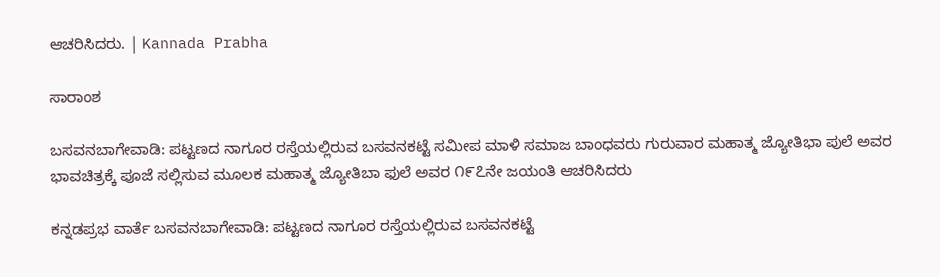ಆಚರಿಸಿದರು. | Kannada Prabha

ಸಾರಾಂಶ

ಬಸವನಬಾಗೇವಾಡಿ: ಪಟ್ಟಣದ ನಾಗೂರ ರಸ್ತೆಯಲ್ಲಿರುವ ಬಸವನಕಟ್ಟೆ ಸಮೀಪ ಮಾಳಿ ಸಮಾಜ ಬಾಂಧವರು ಗುರುವಾರ ಮಹಾತ್ಮ ಜ್ಯೋತಿಭಾ ಪುಲೆ ಅವರ ಭಾವಚಿತ್ರಕ್ಕೆ ಪೂಜೆ ಸಲ್ಲಿಸುವ ಮೂಲಕ ಮಹಾತ್ಮ ಜ್ಯೋತಿಬಾ ಫುಲೆ ಅವರ ೧೯೭ನೇ ಜಯಂತಿ ಆಚರಿಸಿದರು

ಕನ್ನಡಪ್ರಭ ವಾರ್ತೆ ಬಸವನಬಾಗೇವಾಡಿ: ಪಟ್ಟಣದ ನಾಗೂರ ರಸ್ತೆಯಲ್ಲಿರುವ ಬಸವನಕಟ್ಟೆ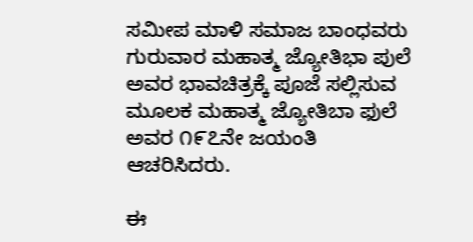ಸಮೀಪ ಮಾಳಿ ಸಮಾಜ ಬಾಂಧವರು ಗುರುವಾರ ಮಹಾತ್ಮ ಜ್ಯೋತಿಭಾ ಪುಲೆ ಅವರ ಭಾವಚಿತ್ರಕ್ಕೆ ಪೂಜೆ ಸಲ್ಲಿಸುವ ಮೂಲಕ ಮಹಾತ್ಮ ಜ್ಯೋತಿಬಾ ಫುಲೆ ಅವರ ೧೯೭ನೇ ಜಯಂತಿ ಆಚರಿಸಿದರು.

ಈ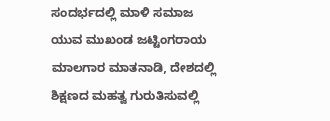ಸಂದರ್ಭದಲ್ಲಿ ಮಾಳಿ ಸಮಾಜ ಯುವ ಮುಖಂಡ ಜಟ್ಟಿಂಗರಾಯ ಮಾಲಗಾರ ಮಾತನಾಡಿ, ದೇಶದಲ್ಲಿ ಶಿಕ್ಷಣದ ಮಹತ್ವ ಗುರುತಿಸುವಲ್ಲಿ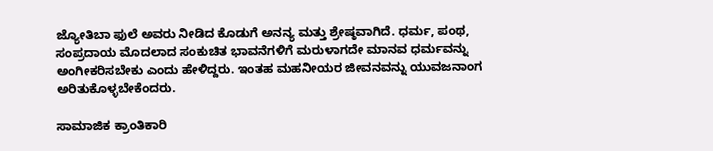ಜ್ಯೋತಿಬಾ ಫುಲೆ ಅವರು ನೀಡಿದ ಕೊಡುಗೆ ಅನನ್ಯ ಮತ್ತು ಶ್ರೇಷ್ಠವಾಗಿದೆ. ಧರ್ಮ, ಪಂಥ, ಸಂಪ್ರದಾಯ ಮೊದಲಾದ ಸಂಕುಚಿತ ಭಾವನೆಗಳಿಗೆ ಮರುಳಾಗದೇ ಮಾನವ ಧರ್ಮವನ್ನು ಅಂಗೀಕರಿಸಬೇಕು ಎಂದು ಹೇಳಿದ್ದರು. ಇಂತಹ ಮಹನೀಯರ ಜೀವನವನ್ನು ಯುವಜನಾಂಗ ಅರಿತುಕೊಳ್ಳಬೇಕೆಂದರು.

ಸಾಮಾಜಿಕ ಕ್ರಾಂತಿಕಾರಿ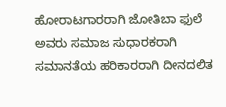ಹೋರಾಟಗಾರರಾಗಿ ಜೋತಿಬಾ ಫುಲೆ ಅವರು ಸಮಾಜ ಸುಧಾರಕರಾಗಿ ಸಮಾನತೆಯ ಹರಿಕಾರರಾಗಿ ದೀನದಲಿತ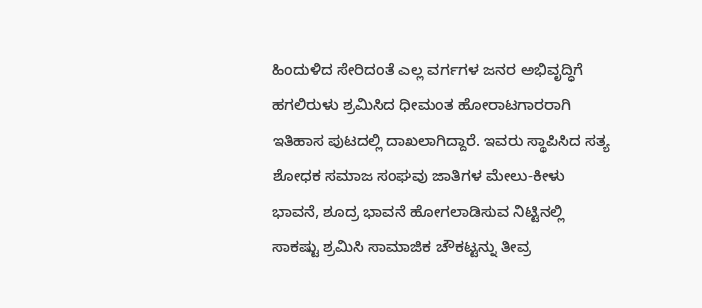ಹಿಂದುಳಿದ ಸೇರಿದಂತೆ ಎಲ್ಲ ವರ್ಗಗಳ ಜನರ ಅಭಿವೃದ್ಧಿಗೆ ಹಗಲಿರುಳು ಶ್ರಮಿಸಿದ ಧೀಮಂತ ಹೋರಾಟಗಾರರಾಗಿ ಇತಿಹಾಸ ಪುಟದಲ್ಲಿ ದಾಖಲಾಗಿದ್ದಾರೆ. ಇವರು ಸ್ಥಾಪಿಸಿದ ಸತ್ಯ ಶೋಧಕ ಸಮಾಜ ಸಂಘವು ಜಾತಿಗಳ ಮೇಲು-ಕೀಳು ಭಾವನೆ, ಶೂದ್ರ ಭಾವನೆ ಹೋಗಲಾಡಿಸುವ ನಿಟ್ಟಿನಲ್ಲಿ ಸಾಕಷ್ಟು ಶ್ರಮಿಸಿ ಸಾಮಾಜಿಕ ಚೌಕಟ್ಟನ್ನು ತೀವ್ರ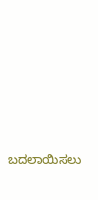ಬದಲಾಯಿಸಲು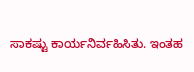ಸಾಕಷ್ಟು ಕಾರ್ಯನಿರ್ವಹಿಸಿತು. ಇಂತಹ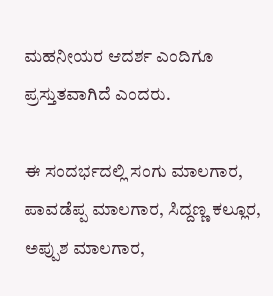ಮಹನೀಯರ ಆದರ್ಶ ಎಂದಿಗೂ ಪ್ರಸ್ತುತವಾಗಿದೆ ಎಂದರು.

ಈ ಸಂದರ್ಭದಲ್ಲಿ ಸಂಗು ಮಾಲಗಾರ, ಪಾವಡೆಪ್ಪ ಮಾಲಗಾರ, ಸಿದ್ದಣ್ಣ ಕಲ್ಲೂರ, ಅಪ್ಪುಶ ಮಾಲಗಾರ,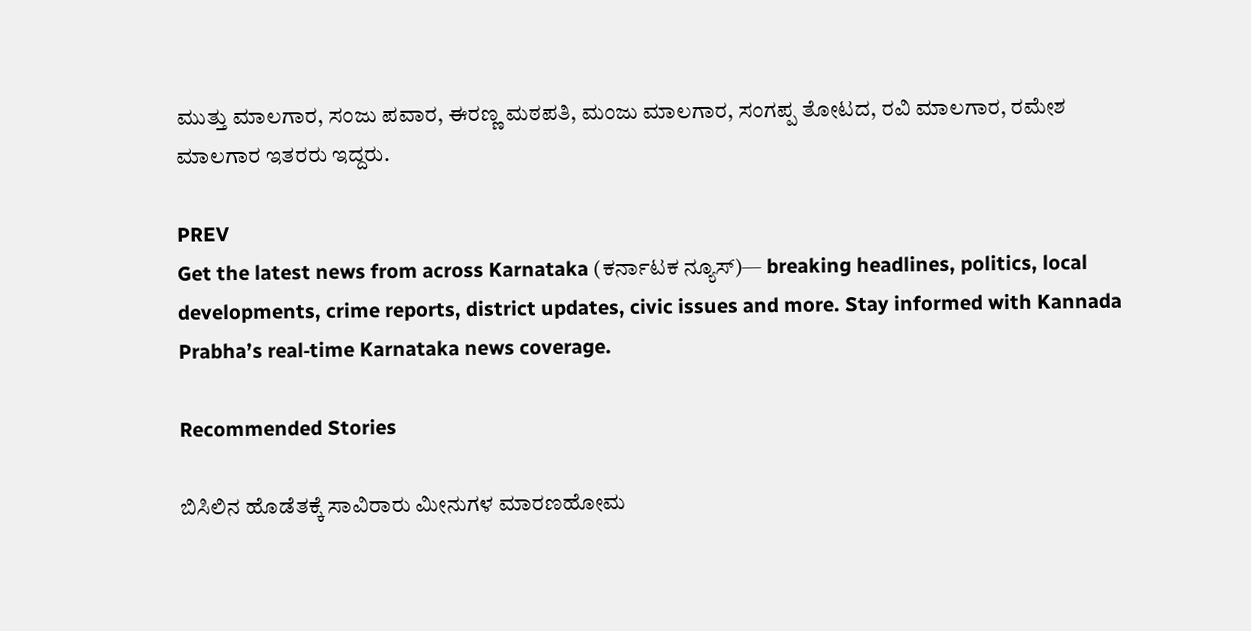ಮುತ್ತು ಮಾಲಗಾರ, ಸಂಜು ಪವಾರ, ಈರಣ್ಣ ಮಠಪತಿ, ಮಂಜು ಮಾಲಗಾರ, ಸಂಗಪ್ಪ ತೋಟದ, ರವಿ ಮಾಲಗಾರ, ರಮೇಶ ಮಾಲಗಾರ ಇತರರು ಇದ್ದರು.

PREV
Get the latest news from across Karnataka (ಕರ್ನಾಟಕ ನ್ಯೂಸ್)— breaking headlines, politics, local developments, crime reports, district updates, civic issues and more. Stay informed with Kannada Prabha’s real‑time Karnataka news coverage.

Recommended Stories

ಬಿಸಿಲಿನ ಹೊಡೆತಕ್ಕೆ ಸಾವಿರಾರು ಮೀನುಗಳ ಮಾರಣಹೋಮ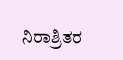ನಿರಾಶ್ರಿತರ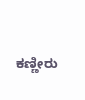ಕಣ್ಣೀರು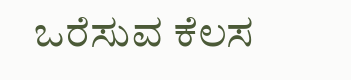ಒರೆಸುವ ಕೆಲಸ